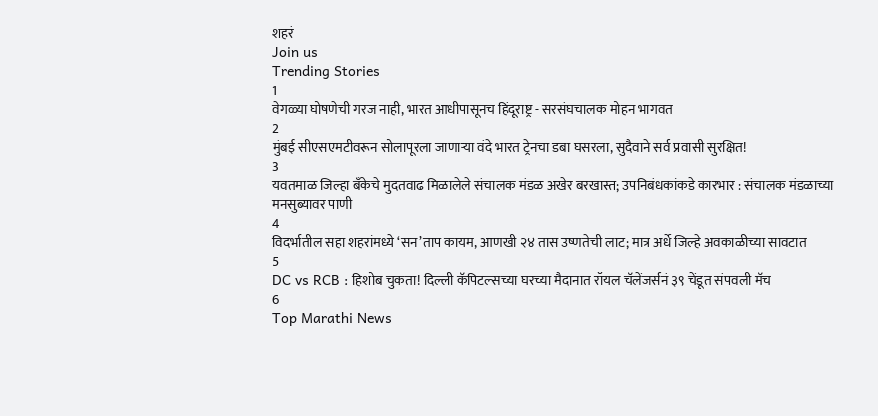शहरं
Join us
Trending Stories
1
वेगळ्या घोषणेची गरज नाही, भारत आधीपासूनच हिंदूराष्ट्र - सरसंघचालक मोहन भागवत
2
मुंबई सीएसएमटीवरून सोलापूरला जाणाऱ्या वंदे भारत ट्रेनचा डबा घसरला, सुदैवाने सर्व प्रवासी सुरक्षित!
3
यवतमाळ जिल्हा बँकेचे मुदतवाढ मिळालेले संचालक मंडळ अखेर बरखास्त; उपनिबंधकांकडे कारभार : संचालक मंडळाच्या मनसुब्यावर पाणी
4
विदर्भातील सहा शहरांमध्ये ‘सन’ताप कायम, आणखी २४ तास उष्णतेची लाट; मात्र अर्धे जिल्हे अवकाळीच्या सावटात
5
DC vs RCB : हिशोब चुकता! दिल्ली कॅपिटल्सच्या घरच्या मैदानात रॉयल चॅलेंजर्सनं ३९ चेंडूत संपवली मॅच
6
Top Marathi News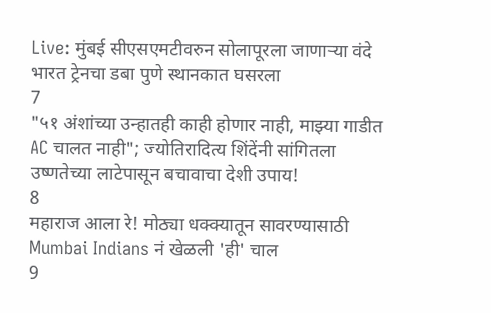Live: मुंबई सीएसएमटीवरुन सोलापूरला जाणाऱ्या वंदे भारत ट्रेनचा डबा पुणे स्थानकात घसरला
7
"५१ अंशांच्या उन्हातही काही होणार नाही, माझ्या गाडीत AC चालत नाही"; ज्योतिरादित्य शिंदेंनी सांगितला उष्णतेच्या लाटेपासून बचावाचा देशी उपाय!
8
महाराज आला रे! मोठ्या धक्क्यातून सावरण्यासाठी Mumbai Indians नं खेळली 'ही' चाल
9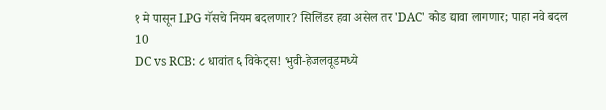१ मे पासून LPG गॅसचे नियम बदलणार? सिलिंडर हवा असेल तर 'DAC' कोड द्यावा लागणार; पाहा नवे बदल
10
DC vs RCB: ८ धावांत ६ विकेट्स! भुवी-हेजलवूडमध्ये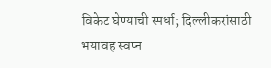विकेट घेण्याची स्पर्धा; दिल्लीकरांसाठी भयावह स्वप्न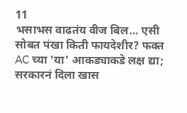11
भसाभस वाढतंय वीज बिल... एसी सोबत पंखा किती फायदेशीर? फक्त AC च्या 'या' आकड्याकडे लक्ष द्या; सरकारनं दिला खास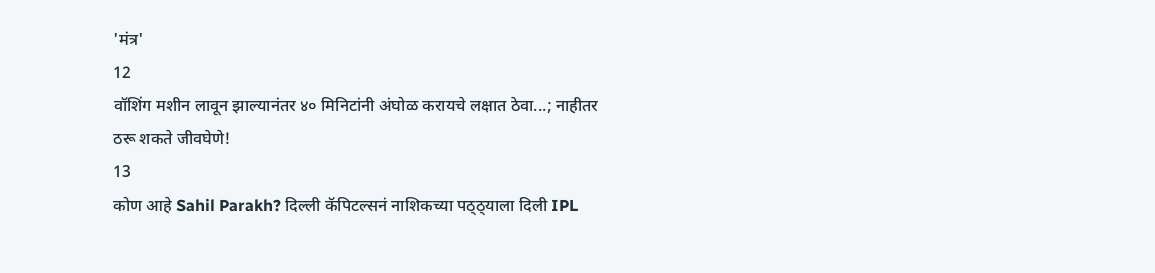'मंत्र'
12
वॉशिंग मशीन लावून झाल्यानंतर ४० मिनिटांनी अंघोळ करायचे लक्षात ठेवा...; नाहीतर ठरू शकते जीवघेणे!
13
कोण आहे Sahil Parakh? दिल्ली कॅपिटल्सनं नाशिकच्या पठ्ठ्याला दिली IPL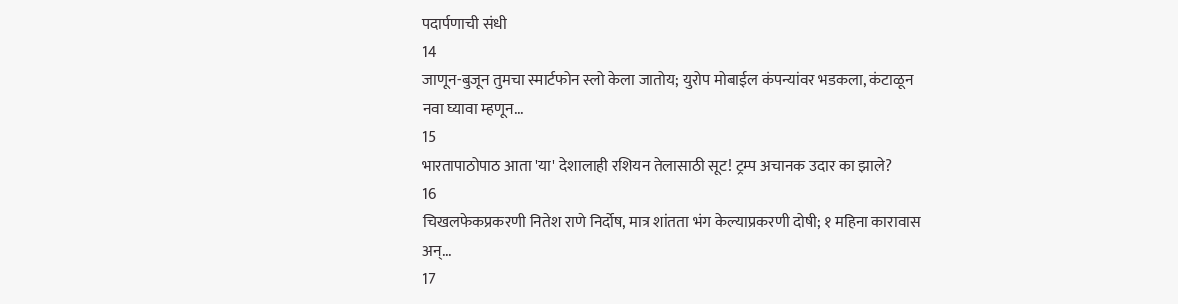पदार्पणाची संधी
14
जाणून-बुजून तुमचा स्मार्टफोन स्लो केला जातोय; युरोप मोबाईल कंपन्यांवर भडकला, कंटाळून नवा घ्यावा म्हणून...
15
भारतापाठोपाठ आता 'या' देशालाही रशियन तेलासाठी सूट! ट्रम्प अचानक उदार का झाले?
16
चिखलफेकप्रकरणी नितेश राणे निर्दोष, मात्र शांतता भंग केल्याप्रकरणी दोषी; १ महिना कारावास अन्...
17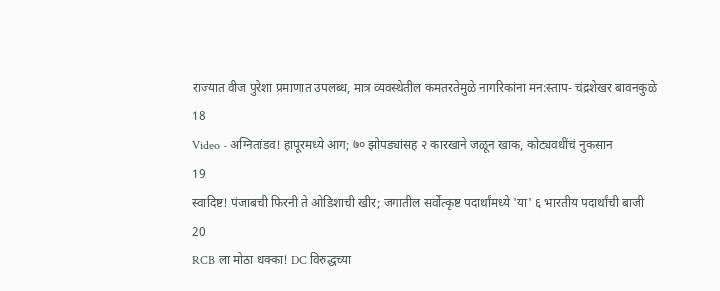राज्यात वीज पुरेशा प्रमाणात उपलब्ध, मात्र व्यवस्थेतील कमतरतेमुळे नागरिकांना मन:स्ताप- चंद्रशेखर बावनकुळे
18
Video - अग्नितांडव! हापूरमध्ये आग; ७० झोपड्यांसह २ कारखाने जळून खाक, कोट्यवधींचं नुकसान
19
स्वादिष्ट! पंजाबची फिरनी ते ओडिशाची खीर; जगातील सर्वोत्कृष्ट पदार्थांमध्ये 'या' ६ भारतीय पदार्थांची बाजी
20
RCB ला मोठा धक्का! DC विरुद्धच्या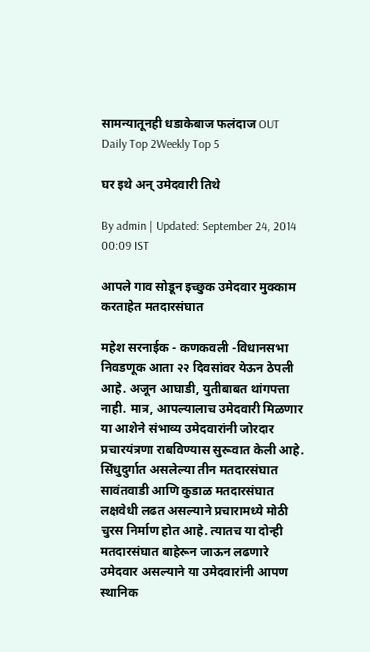सामन्यातूनही धडाकेबाज फलंदाज OUT
Daily Top 2Weekly Top 5

घर इथे अन् उमेदवारी तिथे

By admin | Updated: September 24, 2014 00:09 IST

आपले गाव सोडून इच्छुक उमेदवार मुक्काम करताहेत मतदारसंघात

महेश सरनाईक - कणकवली -विधानसभा निवडणूक आता २२ दिवसांवर येऊन ठेपली आहे. अजून आघाडी, युतीबाबत थांगपत्ता नाही. मात्र, आपल्यालाच उमेदवारी मिळणार या आशेने संभाव्य उमेदवारांनी जोरदार प्रचारयंत्रणा राबविण्यास सुरूवात केली आहे. सिंधुदुर्गात असलेल्या तीन मतदारसंघात सावंतवाडी आणि कुडाळ मतदारसंघात लक्षवेधी लढत असल्याने प्रचारामध्ये मोठी चुरस निर्माण होत आहे. त्यातच या दोन्ही मतदारसंघात बाहेरून जाऊन लढणारे उमेदवार असल्याने या उमेदवारांनी आपण स्थानिक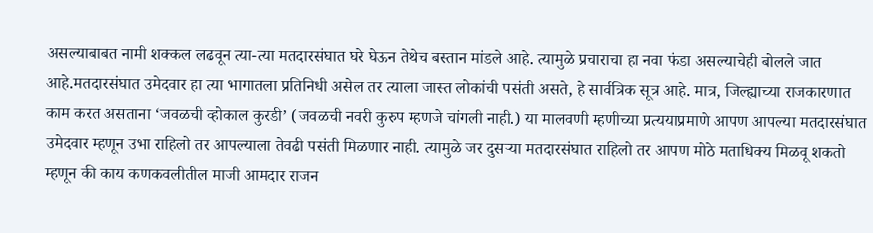असल्याबाबत नामी शक्कल लढवून त्या-त्या मतदारसंघात घरे घेऊन तेथेच बस्तान मांडले आहे. त्यामुळे प्रचाराचा हा नवा फंडा असल्याचेही बोलले जात आहे.मतदारसंघात उमेदवार हा त्या भागातला प्रतिनिधी असेल तर त्याला जास्त लोकांची पसंती असते, हे सार्वत्रिक सूत्र आहे. मात्र, जिल्ह्याच्या राजकारणात काम करत असताना ‘जवळची व्होकाल कुरडी’ (जवळची नवरी कुरुप म्हणजे चांगली नाही.) या मालवणी म्हणीच्या प्रत्ययाप्रमाणे आपण आपल्या मतदारसंघात उमेदवार म्हणून उभा राहिलो तर आपल्याला तेवढी पसंती मिळणार नाही. त्यामुळे जर दुसऱ्या मतदारसंघात राहिलो तर आपण मोठे मताधिक्य मिळवू शकतो म्हणून की काय कणकवलीतील माजी आमदार राजन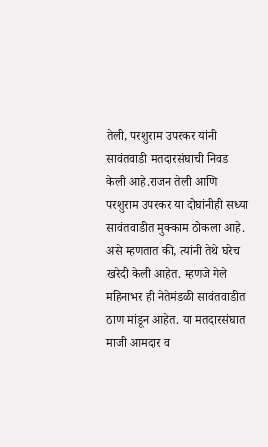तेली, परशुराम उपरकर यांनी सावंतवाडी मतदारसंघाची निवड केली आहे.राजन तेली आणि परशुराम उपरकर या दोघांनीही सध्या सावंतवाडीत मुक्काम ठोकला आहे. असे म्हणतात की, त्यांनी तेथे घरेच खरेदी केली आहेत. म्हणजे गेले महिनाभर ही नेतेमंडळी सावंतवाडीत ठाण मांडून आहेत. या मतदारसंघात माजी आमदार व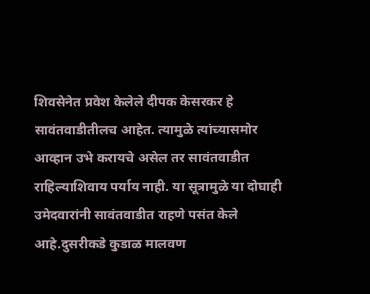शिवसेनेत प्रवेश केलेले दीपक केसरकर हे सावंतवाडीतीलच आहेत. त्यामुळे त्यांच्यासमोर आव्हान उभे करायचे असेल तर सावंतवाडीत राहिल्याशिवाय पर्याय नाही. या सूत्रामुळे या दोघाही उमेदवारांनी सावंतवाडीत राहणे पसंत केले आहे.दुसरीकडे कुडाळ मालवण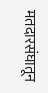मतदारसंघातून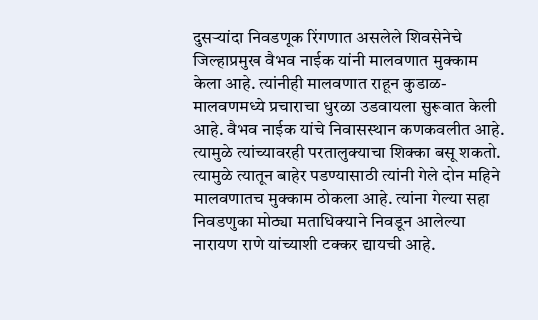दुसऱ्यांदा निवडणूक रिंगणात असलेले शिवसेनेचे जिल्हाप्रमुख वैभव नाईक यांनी मालवणात मुक्काम केला आहे. त्यांनीही मालवणात राहून कुडाळ-मालवणमध्ये प्रचाराचा धुरळा उडवायला सुरूवात केली आहे. वैभव नाईक यांचे निवासस्थान कणकवलीत आहे. त्यामुळे त्यांच्यावरही परतालुक्याचा शिक्का बसू शकतो. त्यामुळे त्यातून बाहेर पडण्यासाठी त्यांनी गेले दोन महिने मालवणातच मुक्काम ठोकला आहे. त्यांना गेल्या सहा निवडणुका मोठ्या मताधिक्याने निवडून आलेल्या नारायण राणे यांच्याशी टक्कर द्यायची आहे.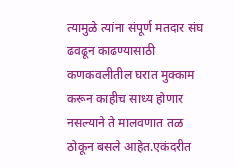त्यामुळे त्यांना संपूर्ण मतदार संघ ढवढून काढण्यासाठी कणकवलीतील घरात मुक्काम करून काहीच साध्य होणार नसल्याने ते मालवणात तळ ठोकून बसले आहेत.एकंदरीत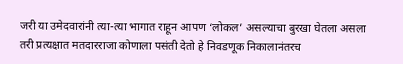जरी या उमेदवारांनी त्या-त्या भागात राहून आपण ‘लोकल’ असल्याचा बुरखा घेतला असला तरी प्रत्यक्षात मतदारराजा कोणाला पसंती देतो हे निवडणूक निकालानंतरच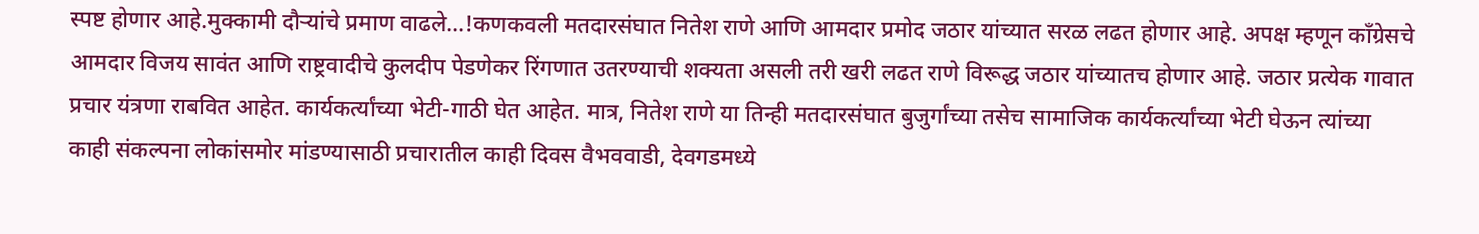स्पष्ट होणार आहे.मुक्कामी दौऱ्यांचे प्रमाण वाढले...!कणकवली मतदारसंघात नितेश राणे आणि आमदार प्रमोद जठार यांच्यात सरळ लढत होणार आहे. अपक्ष म्हणून काँग्रेसचे आमदार विजय सावंत आणि राष्ट्रवादीचे कुलदीप पेडणेकर रिंगणात उतरण्याची शक्यता असली तरी खरी लढत राणे विरूद्ध जठार यांच्यातच होणार आहे. जठार प्रत्येक गावात प्रचार यंत्रणा राबवित आहेत. कार्यकर्त्यांच्या भेटी-गाठी घेत आहेत. मात्र, नितेश राणे या तिन्ही मतदारसंघात बुजुर्गांच्या तसेच सामाजिक कार्यकर्त्यांच्या भेटी घेऊन त्यांच्या काही संकल्पना लोकांसमोर मांडण्यासाठी प्रचारातील काही दिवस वैभववाडी, देवगडमध्ये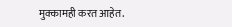मुक्कामही करत आहेत.